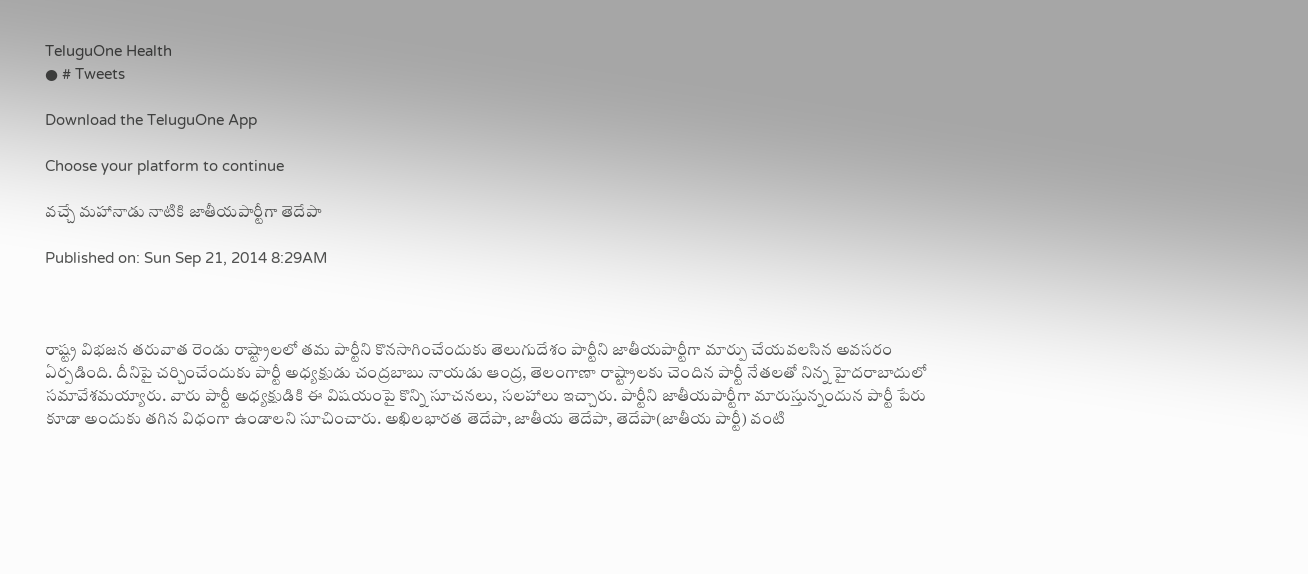TeluguOne Health
● # Tweets

Download the TeluguOne App

Choose your platform to continue

వచ్చే మహానాడు నాటికి జాతీయపార్టీగా తెదేపా

Published on: Sun Sep 21, 2014 8:29AM



రాష్ట్ర విభజన తరువాత రెండు రాష్ట్రాలలో తమ పార్టీని కొనసాగించేందుకు తెలుగుదేశం పార్టీని జాతీయపార్టీగా మార్పు చేయవలసిన అవసరం ఏర్పడింది. దీనిపై చర్చించేందుకు పార్టీ అధ్యక్షుడు చంద్రబాబు నాయడు ఆంద్ర, తెలంగాణా రాష్ట్రాలకు చెందిన పార్టీ నేతలతో నిన్న హైదరాబాదులో సమావేశమయ్యారు. వారు పార్టీ అధ్యక్షుడికి ఈ విషయంపై కొన్ని సూచనలు, సలహాలు ఇచ్చారు. పార్టీని జాతీయపార్టీగా మారుస్తున్నందున పార్టీ పేరు కూడా అందుకు తగిన విధంగా ఉండాలని సూచించారు. అఖిలభారత తెదేపా, జాతీయ తెదేపా, తెదేపా(జాతీయ పార్టీ) వంటి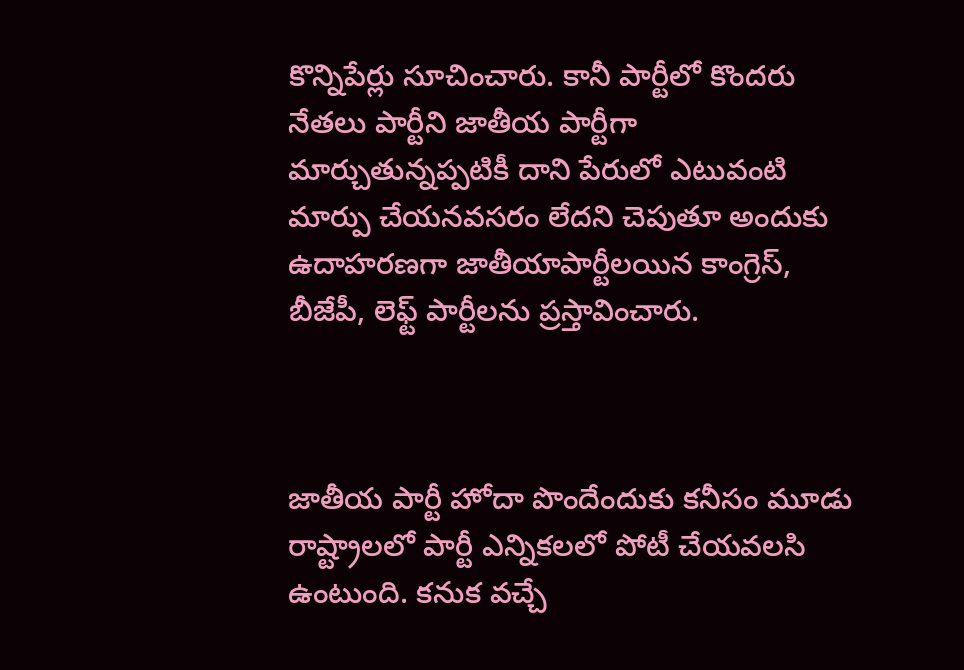కొన్నిపేర్లు సూచించారు. కానీ పార్టీలో కొందరు నేతలు పార్టీని జాతీయ పార్టీగా మార్చుతున్నప్పటికీ దాని పేరులో ఎటువంటి మార్పు చేయనవసరం లేదని చెపుతూ అందుకు ఉదాహరణగా జాతీయాపార్టీలయిన కాంగ్రెస్, బీజేపీ, లెఫ్ట్ పార్టీలను ప్రస్తావించారు.



జాతీయ పార్టీ హోదా పొందేందుకు కనీసం మూడు రాష్ట్రాలలో పార్టీ ఎన్నికలలో పోటీ చేయవలసి ఉంటుంది. కనుక వచ్చే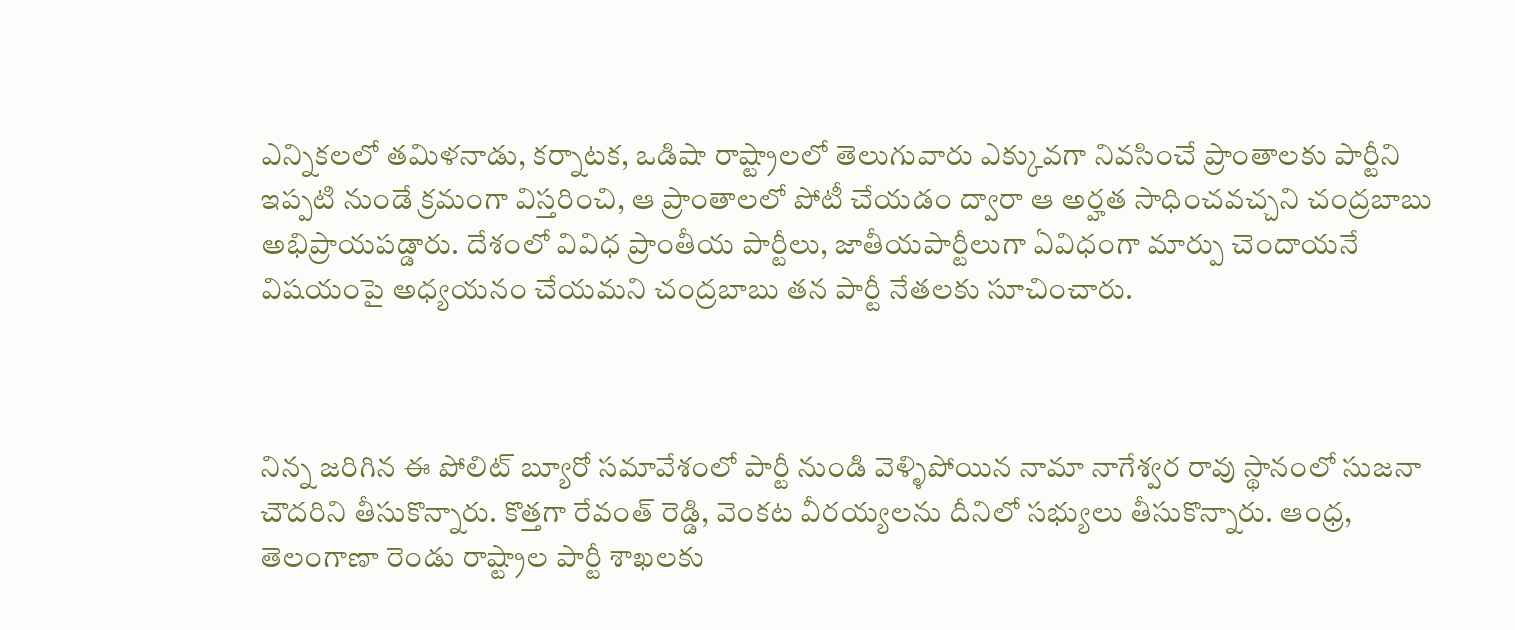ఎన్నికలలో తమిళనాడు, కర్నాటక, ఒడిషా రాష్ట్రాలలో తెలుగువారు ఎక్కువగా నివసించే ప్రాంతాలకు పార్టీని ఇప్పటి నుండే క్రమంగా విస్తరించి, ఆ ప్రాంతాలలో పోటీ చేయడం ద్వారా ఆ అర్హత సాధించవచ్చని చంద్రబాబు అభిప్రాయపడ్డారు. దేశంలో వివిధ ప్రాంతీయ పార్టీలు, జాతీయపార్టీలుగా ఏవిధంగా మార్పు చెందాయనే విషయంపై అధ్యయనం చేయమని చంద్రబాబు తన పార్టీ నేతలకు సూచించారు.



నిన్న జరిగిన ఈ పోలిట్ బ్యూరో సమావేశంలో పార్టీ నుండి వెళ్ళిపోయిన నామా నాగేశ్వర రావు స్థానంలో సుజనా చౌదరిని తీసుకొన్నారు. కొత్తగా రేవంత్ రెడ్డి, వెంకట వీరయ్యలను దీనిలో సభ్యులు తీసుకొన్నారు. ఆంధ్ర, తెలంగాణా రెండు రాష్ట్రాల పార్టీ శాఖలకు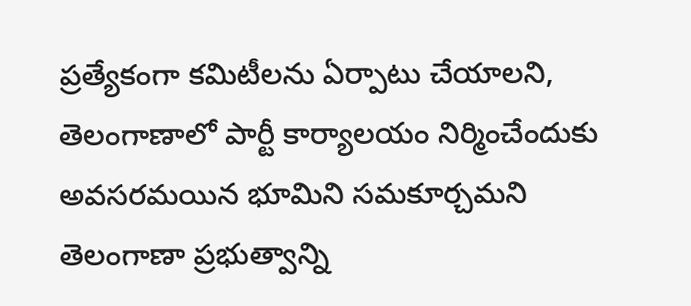ప్రత్యేకంగా కమిటీలను ఏర్పాటు చేయాలని, తెలంగాణాలో పార్టీ కార్యాలయం నిర్మించేందుకు అవసరమయిన భూమిని సమకూర్చమని తెలంగాణా ప్రభుత్వాన్ని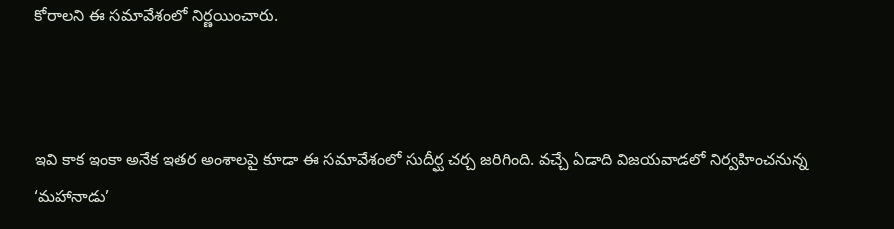కోరాలని ఈ సమావేశంలో నిర్ణయించారు.



ఇవి కాక ఇంకా అనేక ఇతర అంశాలపై కూడా ఈ సమావేశంలో సుదీర్ఘ చర్చ జరిగింది. వచ్చే ఏడాది విజయవాడలో నిర్వహించనున్న ‘మహానాడు’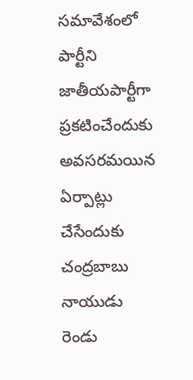సమావేశంలో పార్టీని జాతీయపార్టీగా ప్రకటించేందుకు అవసరమయిన ఏర్పాట్లు చేసేందుకు చంద్రబాబు నాయుడు రెండు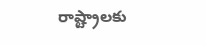రాష్ట్రాలకు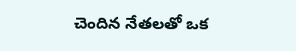చెందిన నేతలతో ఒక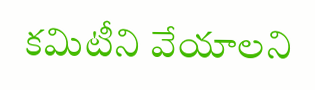కమిటీని వేయాలని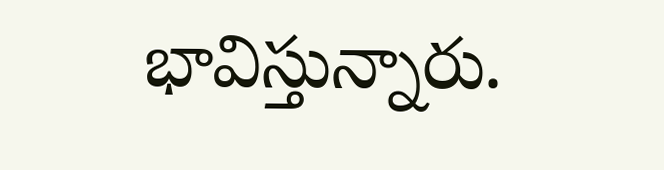భావిస్తున్నారు.